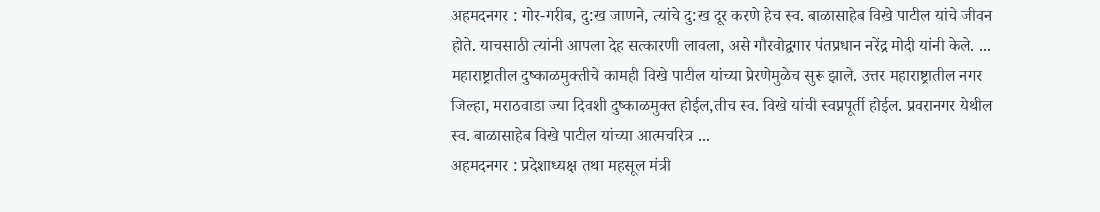अहमदनगर : गोर-गरीब, दु:ख जाणने, त्यांचे दु:ख दूर करणे हेच स्व. बाळासाहेब विखे पाटील यांचे जीवन होते. याचसाठी त्यांनी आपला देह सत्कारणी लावला, असे गौरवोद्वगार पंतप्रधान नरेंद्र मोदी यांनी केले. ...
महाराष्ट्रातील दुष्काळमुक्तीचे कामही विखे पाटील यांच्या प्रेरणेमुळेच सुरू झाले. उत्तर महाराष्ट्रातील नगर जिल्हा, मराठवाडा ज्या दिवशी दुष्काळमुक्त होईल,तीच स्व. विखे यांची स्वप्नपूर्ती होईल. प्रवरानगर येथील स्व. बाळासाहेब विखे पाटील यांच्या आत्मचरित्र ...
अहमदनगर : प्रदेशाध्यक्ष तथा महसूल मंत्री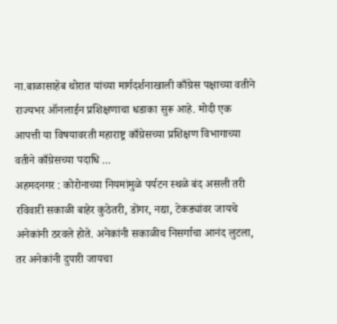ना.बाळासाहेब थोरात यांच्या मार्गदर्शनाखाली काँग्रेस पक्षाच्या वतीने राज्यभर ऑनलाईन प्रशिक्षणाचा धडाका सुरू आहे. मोदी एक आपत्ती या विषयावरती महाराष्ट्र काँग्रेसच्या प्रशिक्षण विभागाच्या वतीने काँग्रेसच्या पदाधि ...
अहमदनगर : कोरोनाच्या नियमांमुळे पर्यटन स्थळे बंद असली तरी रविवारी सकाळी बाहेर कुठेतरी, डोंगर, नद्या, टेकड्यांवर जायचे अनेकांनी ठरवले होते. अनेकांनी सकाळीच निसर्गाचा आनंद लुटला, तर अनेकांनी दुपारी जायचा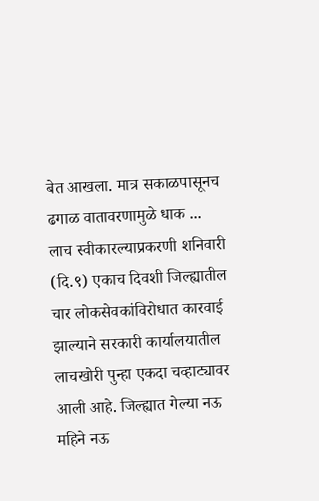बेत आखला. मात्र सकाळपासूनच ढगाळ वातावरणामुळे धाक ...
लाच स्वीकारल्याप्रकरणी शनिवारी (दि.९) एकाच दिवशी जिल्ह्यातील चार लोकसेवकांविरोधात कारवाई झाल्याने सरकारी कार्यालयातील लाचखोरी पुन्हा एकदा चव्हाट्यावर आली आहे. जिल्ह्यात गेल्या नऊ महिने नऊ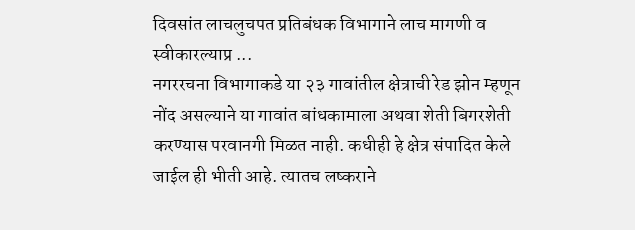दिवसांत लाचलुचपत प्रतिबंधक विभागाने लाच मागणी व स्वीकारल्याप्र ...
नगररचना विभागाकडे या २३ गावांतील क्षेत्राची रेड झोन म्हणून नोंद असल्याने या गावांत बांधकामाला अथवा शेती बिगरशेती करण्यास परवानगी मिळत नाही. कधीही हे क्षेत्र संपादित केले जाईल ही भीती आहे. त्यातच लष्कराने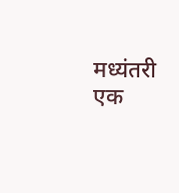मध्यंतरी एक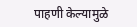पाहणी केल्यामुळे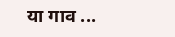या गाव ...